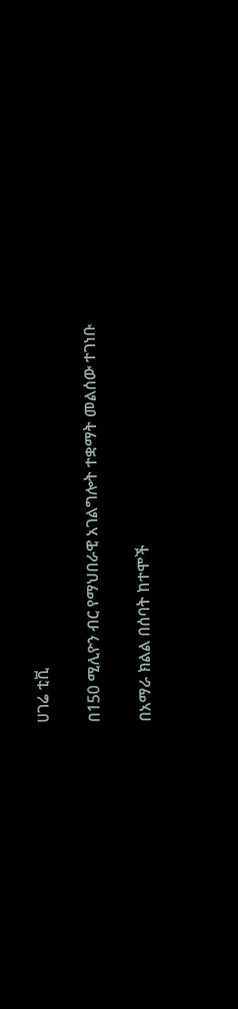ሀገሬ ቲቪ

በ150 ሚሊዮን ብር የማህበራዊ አገልግሎት ተቋማት መልሰው ተገነቡ

በአማራ ክልል በሰባት ከተሞች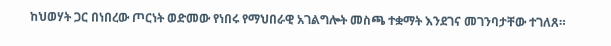ከህወሃት ጋር በነበረው ጦርነት ወድመው የነበሩ የማህበራዊ አገልግሎት መስጫ ተቋማት እንደገና መገንባታቸው ተገለጸ።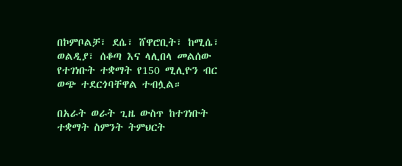በኮምቦልቻ፣ ደሴ፣ ሸዋሮቢት፣ ከሚሴ፣ ወልዲያ፣ ሰቆጣ እና ላሊበላ መልሰው የተገነቡት ተቋማት የ150 ሚሊዮን ብር ወጭ ተደርጎባቸዋል ተብሏል።

በአራት ወራት ጊዜ ውስጥ ከተገነቡት ተቋማት ስምንት ትምህርት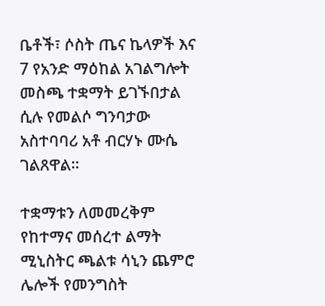ቤቶች፣ ሶስት ጤና ኬላዎች እና 7 የአንድ ማዕከል አገልግሎት መስጫ ተቋማት ይገኙበታል ሲሉ የመልሶ ግንባታው አስተባባሪ አቶ ብርሃኑ ሙሴ ገልጸዋል።

ተቋማቱን ለመመረቅም የከተማና መሰረተ ልማት ሚኒስትር ጫልቱ ሳኒን ጨምሮ ሌሎች የመንግስት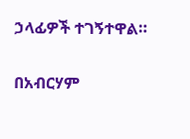ኃላፊዎች ተገኝተዋል።

በአብርሃም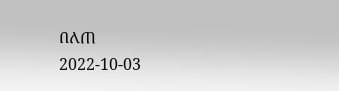በለጠ
2022-10-03